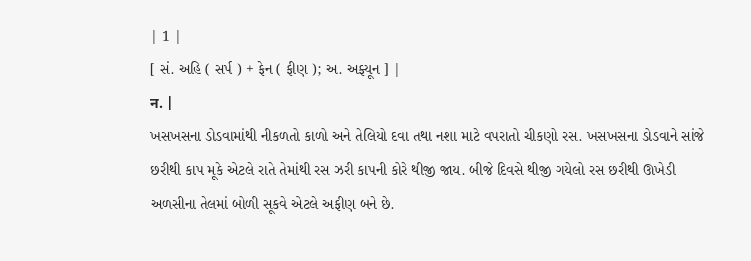| 1 |
[ સં. અહિ ( સર્પ ) + ફેન ( ફીણ ); અ. અફ્યૂન ] |
न. |
ખસખસના ડોડવામાંથી નીકળતો કાળો અને તેલિયો દવા તથા નશા માટે વપરાતો ચીકણો રસ. ખસખસના ડોડવાને સાંજે છરીથી કાપ મૂકે એટલે રાતે તેમાંથી રસ ઝરી કાપની કોરે થીજી જાય. બીજે દિવસે થીજી ગયેલો રસ છરીથી ઊખેડી અળસીના તેલમાં બોળી સૂકવે એટલે અફીણ બને છે.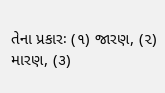તેના પ્રકારઃ (૧) જારણ, (૨) મારણ, (૩)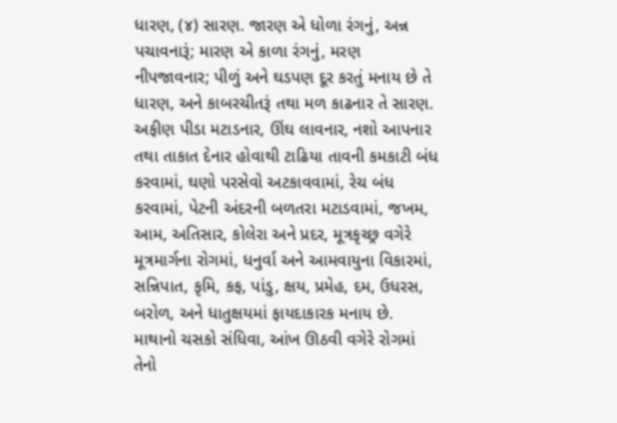ધારણ, (૪) સારણ. જારણ એ ધોળા રંગનું, અન્ન પચાવનારૂં; મારણ એ કાળા રંગનું, મરણ નીપજાવનાર; પીળું અને ઘડપણ દૂર કરતું મનાય છે તે ધારણ, અને કાબરચીતરૂં તથા મળ કાઢનાર તે સારણ. અફીણ પીડા મટાડનાર, ઊંઘ લાવનાર, નશો આપનાર તથા તાકાત દેનાર હોવાથી ટાઢિયા તાવની કમકાટી બંધ કરવામાં, ઘણો પરસેવો અટકાવવામાં, રેચ બંધ કરવામાં, પેટની અંદરની બળતરા મટાડવામાં, જખમ, આમ, અતિસાર, કોલેરા અને પ્રદર, મૂત્રકૃચ્છ્ર વગેરે મૂત્રમાર્ગના રોગમાં, ધનુર્વા અને આમવાયુના વિકારમાં, સન્નિપાત, કૃમિ, કફ, પાંડુ, ક્ષય, પ્રમેહ, દમ, ઉધરસ, બરોળ, અને ધાતુક્ષયમાં ફાયદાકારક મનાય છે. માથાનો ચસકો સંધિવા, આંખ ઊઠવી વગેરે રોગમાં તેનો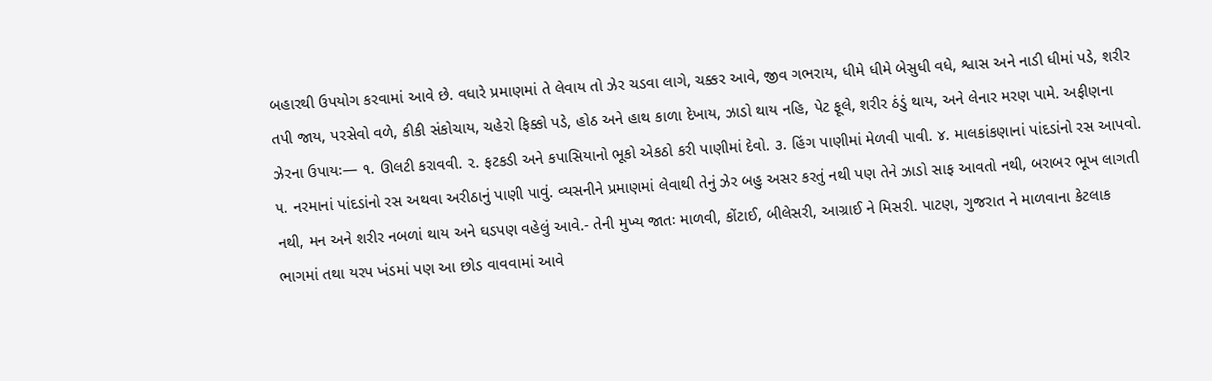બહારથી ઉપયોગ કરવામાં આવે છે. વધારે પ્રમાણમાં તે લેવાય તો ઝેર ચડવા લાગે, ચક્કર આવે, જીવ ગભરાય, ધીમે ધીમે બેસુધી વધે, શ્વાસ અને નાડી ધીમાં પડે, શરીર તપી જાય, પરસેવો વળે, કીકી સંકોચાય, ચહેરો ફિક્કો પડે, હોઠ અને હાથ કાળા દેખાય, ઝાડો થાય નહિ, પેટ ફૂલે, શરીર ઠંડું થાય, અને લેનાર મરણ પામે. અફીણના ઝેરના ઉપાયઃ— ૧. ઊલટી કરાવવી. ૨. ફટકડી અને કપાસિયાનો ભૂકો એકઠો કરી પાણીમાં દેવો. ૩. હિંગ પાણીમાં મેળવી પાવી. ૪. માલકાંકણાનાં પાંદડાંનો રસ આપવો. ૫. નરમાનાં પાંદડાંનો રસ અથવા અરીઠાનું પાણી પાવું. વ્યસનીને પ્રમાણમાં લેવાથી તેનું ઝેર બહુ અસર કરતું નથી પણ તેને ઝાડો સાફ આવતો નથી, બરાબર ભૂખ લાગતી નથી, મન અને શરીર નબળાં થાય અને ઘડપણ વહેલું આવે.- તેની મુખ્ય જાતઃ માળવી, કોંટાઈ, બીલેસરી, આગ્રાઈ ને મિસરી. પાટણ, ગુજરાત ને માળવાના કેટલાક ભાગમાં તથા યરપ ખંડમાં પણ આ છોડ વાવવામાં આવે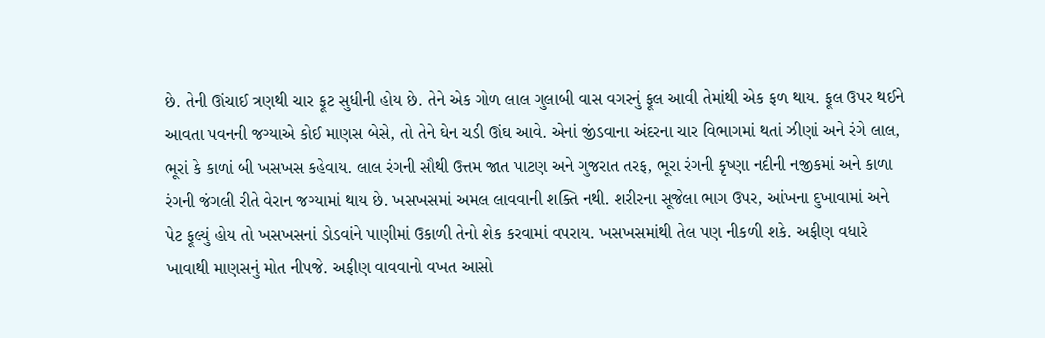છે. તેની ઊંચાઈ ત્રણથી ચાર ફૂટ સુધીની હોય છે. તેને એક ગોળ લાલ ગુલાબી વાસ વગરનું ફૂલ આવી તેમાંથી એક ફળ થાય. ફૂલ ઉપર થઈને આવતા પવનની જગ્યાએ કોઈ માણસ બેસે, તો તેને ઘેન ચડી ઊંઘ આવે. એનાં જીંડવાના અંદરના ચાર વિભાગમાં થતાં ઝીણાં અને રંગે લાલ, ભૂરાં કે કાળાં બી ખસખસ કહેવાય. લાલ રંગની સૌથી ઉત્તમ જાત પાટણ અને ગુજરાત તરફ, ભૂરા રંગની કૃષ્ણા નદીની નજીકમાં અને કાળા રંગની જંગલી રીતે વેરાન જગ્યામાં થાય છે. ખસખસમાં અમલ લાવવાની શક્તિ નથી. શરીરના સૂજેલા ભાગ ઉપર, આંખના દુખાવામાં અને પેટ ફૂલ્યું હોય તો ખસખસનાં ડોડવાંને પાણીમાં ઉકાળી તેનો શેક કરવામાં વપરાય. ખસખસમાંથી તેલ પણ નીકળી શકે. અફીણ વધારે ખાવાથી માણસનું મોત નીપજે. અફીણ વાવવાનો વખત આસો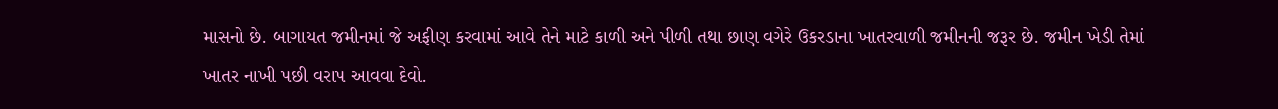માસનો છે. બાગાયત જમીનમાં જે અફીણ કરવામાં આવે તેને માટે કાળી અને પીળી તથા છાણ વગેરે ઉકરડાના ખાતરવાળી જમીનની જરૂર છે. જમીન ખેડી તેમાં ખાતર નાખી પછી વરાપ આવવા દેવો.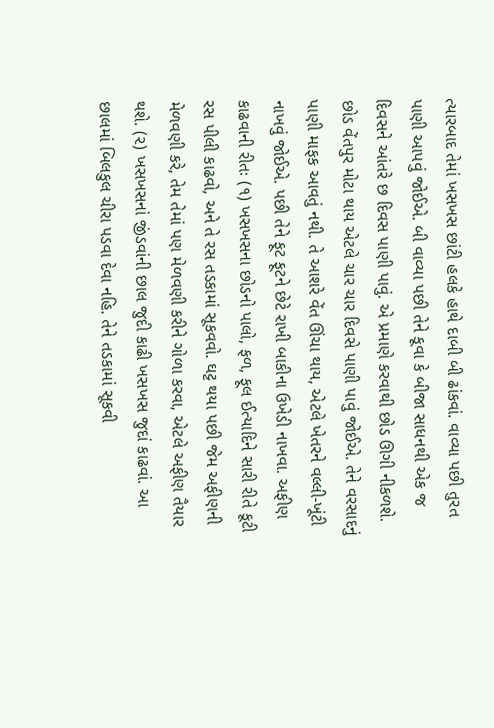ત્યારબાદ તેમાં ખસખસ છાંટી હલકે હાથે દાબી બી ઢાંકવાં. વાવ્યા પછી તુરત પાણી આપવું જોઈએ. બી વાવ્યા પછી તેને કૂવા કે બીજા સાધનથી એક જ દિવસને આંતરે છ દિવસ પાણી પાવું. એ પ્રમાણે કરવાથી છોડ ઊગી નીકળશે. છોડ વેંતપુર મોટા થાય એટલે ચાર ચાર દિવસે પાણી પાવું જોઈએ. તેને વરસાદનું પાણી માફક આવતું નથી. તે આશરે વેંત ઊંચા થાય, એટલે ખેતરને વલ્લી-ખૂંટી નાખવું જોઈએ. પછી તેને ફૂટ ફૂટને છેટે રાખી બાકીના ઉખેડી નાખવા. અફીણ કાઢવાની રીતઃ (૧) ખસખસના છોડનો પાલો, ફળ, ફૂલ ઈત્યાદિને સારી રીતે કૂટી રસ પીલી કાઢવો, અને તે રસ તડકામાં સૂકવવો. ઘટ્ટ થયા પછી જેમ અફીણની મેળવણી કરે, તેમ તેમાં પણ મેળવણી કરીને ગોળા કરવા, એટલે અફીણ તૈયાર થશે. (૨) ખસખસનાં જીંડવાંની છાલ જુદી કાઢી ખસખસ જુદાં કાઢવાં. આ છાલમાં બિલકુલ ચીરા પડવા દેવા નહિ. તેને તડકામાં સૂકવી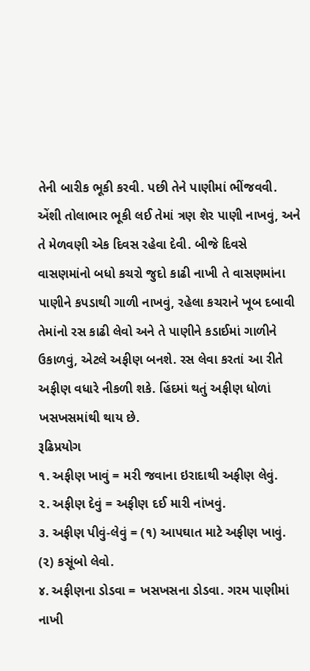તેની બારીક ભૂકી કરવી. પછી તેને પાણીમાં ભીંજવવી. એંશી તોલાભાર ભૂકી લઈ તેમાં ત્રણ શેર પાણી નાખવું, અને તે મેળવણી એક દિવસ રહેવા દેવી. બીજે દિવસે વાસણમાંનો બધો કચરો જુદો કાઢી નાખી તે વાસણમાંના પાણીને કપડાથી ગાળી નાખવું, રહેલા કચરાને ખૂબ દબાવી તેમાંનો રસ કાઢી લેવો અને તે પાણીને કડાઈમાં ગાળીને ઉકાળવું, એટલે અફીણ બનશે. રસ લેવા કરતાં આ રીતે અફીણ વધારે નીકળી શકે. હિંદમાં થતું અફીણ ધોળાં ખસખસમાંથી થાય છે.
રૂઢિપ્રયોગ
૧. અફીણ ખાવું = મરી જવાના ઇરાદાથી અફીણ લેવું.
૨. અફીણ દેવું = અફીણ દઈ મારી નાંખવું.
૩. અફીણ પીવું-લેવું = (૧) આપઘાત માટે અફીણ ખાવું. (૨) કસૂંબો લેવો.
૪. અફીણના ડોડવા = ખસખસના ડોડવા. ગરમ પાણીમાં નાખી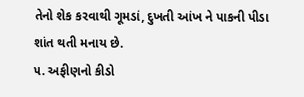તેનો શેક કરવાથી ગૂમડાં, દુખતી આંખ ને પાકની પીડા શાંત થતી મનાય છે.
૫. અફીણનો કીડો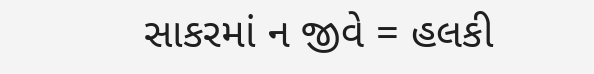સાકરમાં ન જીવે = હલકી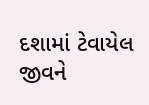દશામાં ટેવાયેલ જીવને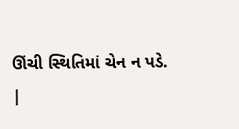ઊંચી સ્થિતિમાં ચેન ન પડે.
|